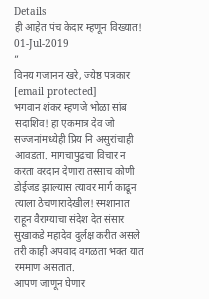Details
ही आहेत पंच केदार म्हणून विख्यात!
01-Jul-2019
”
विनय गजानन खरे, ज्येष्ठ पत्रकार
[email protected]
भगवान शंकर म्हणजे भोळा सांब सदाशिव! हा एकमात्र देव जो सज्जनांमध्येही प्रिय नि असुरांचाही आवडता. मागचापुढचा विचार न करता वरदान देणारा तस्साच कोणी डोईजड झाल्यास त्यावर मार्ग काढून त्याला ठेचणारादेखील! स्मशानात राहून वैराग्याचा संदेश देत संसार सुखाकडे महादेव दुर्लक्ष करीत असले तरी काही अपवाद वगळता भक्त यात रममाण असतात.
आपण जाणून घेणार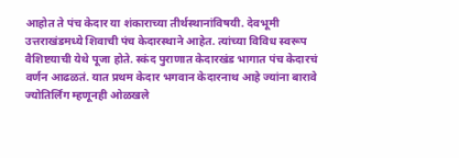आहोत ते पंच केदार या शंकाराच्या तीर्थस्थानांविषयी. देवभूमी उत्तराखंडमध्ये शिवाची पंच केदारस्थाने आहेत. त्यांच्या विविध स्वरूप वैशिष्टयाची येथे पूजा होते. स्कंद पुराणात केदारखंड भागात पंच केदारचं वर्णन आढळतं. यात प्रथम केदार भगवान केदारनाथ आहे ज्यांना बारावे ज्योतिर्लिंग म्हणूनही ओळखले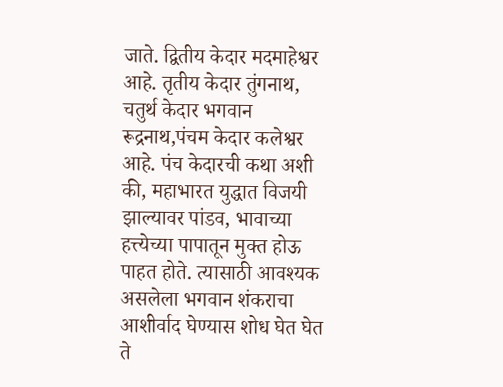जाते. द्वितीय केदार मदमाहेश्वर आहे. तृतीय केदार तुंगनाथ, चतुर्थ केदार भगवान रूद्रनाथ,पंचम केदार कलेश्वर आहे. पंच केदारची कथा अशी की, महाभारत युद्धात विजयी झाल्यावर पांडव, भावाच्या हत्त्येच्या पापातून मुक्त होऊ पाहत होते. त्यासाठी आवश्यक असलेला भगवान शंकराचा आशीर्वाद घेण्यास शोध घेत घेत ते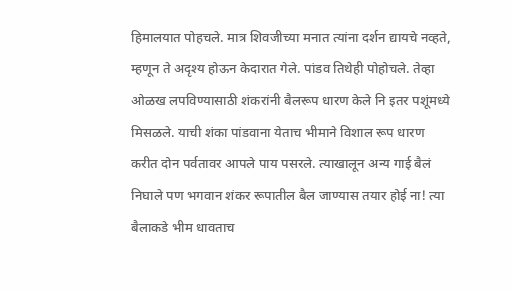हिमालयात पोहचले. मात्र शिवजीच्या मनात त्यांना दर्शन द्यायचे नव्हते, म्हणून ते अदृश्य होऊन केदारात गेले. पांडव तिथेही पोहोचले. तेव्हा ओळख लपविण्यासाठी शंकरांनी बैलरूप धारण केले नि इतर पशूंमध्ये मिसळले. याची शंका पांडवाना येताच भीमाने विशाल रूप धारण करीत दोन पर्वतावर आपले पाय पसरले. त्याखालून अन्य गाई बैलं निघाले पण भगवान शंकर रूपातील बैल जाण्यास तयार होई ना! त्या बैलाकडे भीम धावताच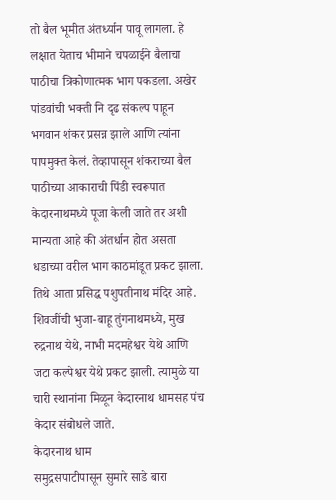तो बैल भूमीत अंतर्ध्यान पावू लागला. हे लक्षात येताच भीमाने चपळाईने बैलाचा पाठीचा त्रिकोणात्मक भाग पकडला. अखेर पांडवांची भक्ती नि दृढ संकल्प पाहून भगवान शंकर प्रसन्न झाले आणि त्यांना पापमुक्त केलं. तेव्हापासून शंकराच्या बैल पाठीच्या आकाराची पिंडी स्वरूपात केदारनाथमध्ये पूजा केली जाते तर अशी मान्यता आहे की अंतर्धान होत असता धडाच्या वरील भाग काठमांडूत प्रकट झाला. तिथे आता प्रसिद्ध पशुपतीनाथ मंदिर आहे. शिवजींची भुजा-बाहू तुंगनाथमध्ये, मुख रुद्रनाथ येथे, नाभी मदमहेश्वर येथे आणि जटा कल्पेश्वर येथे प्रकट झाली. त्यामुळे या चारी स्थानांना मिळून केदारनाथ धामसह पंच केदार संबोधले जाते.
केदारनाथ धाम
समुद्रसपाटीपासून सुमारे साडे बारा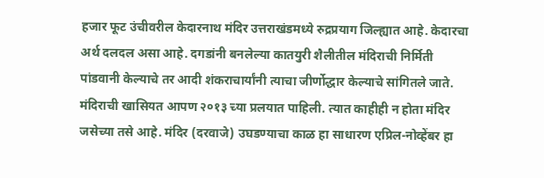हजार फूट उंचीवरील केदारनाथ मंदिर उत्तराखंडमध्ये रुद्रप्रयाग जिल्ह्यात आहे. केदारचा अर्थ दलदल असा आहे. दगडांनी बनलेल्या कातयुरी शैलीतील मंदिराची निर्मिती पांडवानी केल्याचे तर आदी शंकराचार्यांनी त्याचा जीर्णोद्धार केल्याचे सांगितले जाते. मंदिराची खासियत आपण २०१३ च्या प्रलयात पाहिली. त्यात काहीही न होता मंदिर जसेच्या तसे आहे. मंदिर (दरवाजे) उघडण्याचा काळ हा साधारण एप्रिल-नोव्हेंबर हा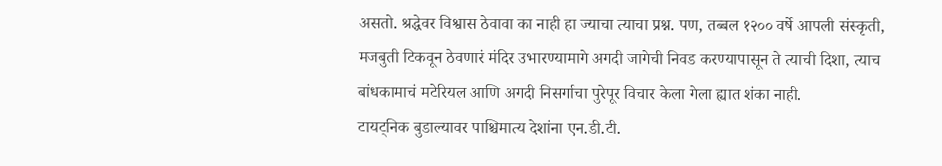असतो. श्रद्धेवर विश्वास ठेवावा का नाही हा ज्याचा त्याचा प्रश्न. पण, तब्बल १२०० वर्षे आपली संस्कृती, मजबुती टिकवून ठेवणारं मंदिर उभारण्यामागे अगदी जागेची निवड करण्यापासून ते त्याची दिशा, त्याच बांधकामाचं मटेरियल आणि अगदी निसर्गाचा पुरेपूर विचार केला गेला ह्यात शंका नाही.
टायट्निक बुडाल्यावर पाश्चिमात्य देशांना एन.डी.टी.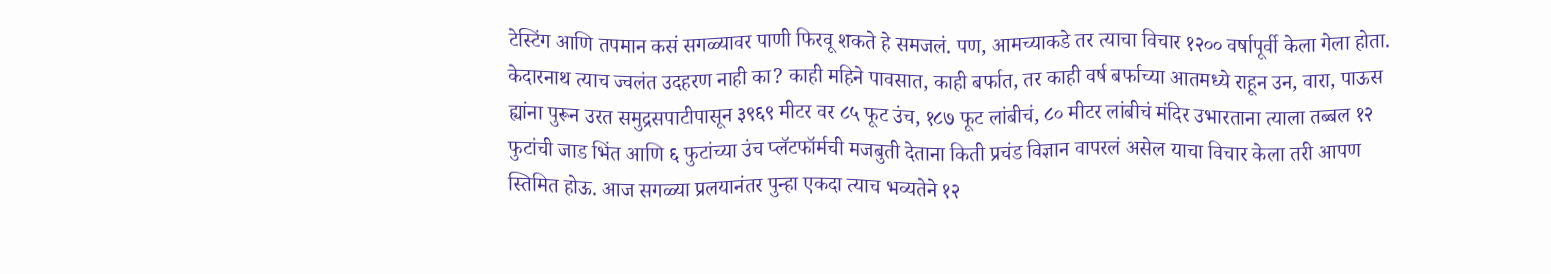टेस्टिंग आणि तपमान कसं सगळ्यावर पाणी फिरवू शकते हे समजलं. पण, आमच्याकडे तर त्याचा विचार १२०० वर्षापूर्वी केला गेला होता. केदारनाथ त्याच ज्वलंत उदहरण नाही का? काही महिने पावसात, काही बर्फात, तर काही वर्ष बर्फाच्या आतमध्ये राहून उन, वारा, पाऊस ह्यांना पुरून उरत समुद्रसपाटीपासून ३९६९ मीटर वर ८५ फूट उंच, १८७ फूट लांबीचं, ८० मीटर लांबीचं मंदिर उभारताना त्याला तब्बल १२ फुटांची जाड भिंत आणि ६ फुटांच्या उंच प्लॅटफॉर्मची मजबुती देताना किती प्रचंड विज्ञान वापरलं असेल याचा विचार केला तरी आपण स्तिमित होऊ. आज सगळ्या प्रलयानंतर पुन्हा एकदा त्याच भव्यतेने १२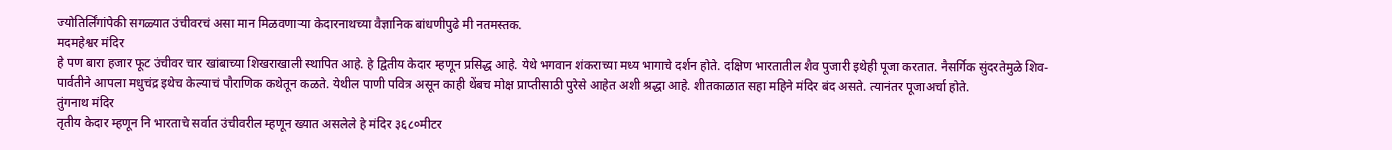ज्योतिर्लिंगांपेकी सगळ्यात उंचीवरचं असा मान मिळवणाऱ्या केदारनाथच्या वैज्ञानिक बांधणीपुढे मी नतमस्तक.
मदमहेश्वर मंदिर
हे पण बारा हजार फूट उंचीवर चार खांबाच्या शिखराखाली स्थापित आहे. हे द्वितीय केदार म्हणून प्रसिद्ध आहे. येथे भगवान शंकराच्या मध्य भागाचे दर्शन होते. दक्षिण भारतातील शैव पुजारी इथेही पूजा करतात. नैसर्गिक सुंदरतेमुळे शिव-पार्वतीने आपला मधुचंद्र इथेच केल्याचं पौराणिक कथेतून कळते. येथील पाणी पवित्र असून काही थेंबच मोक्ष प्राप्तीसाठी पुरेसे आहेत अशी श्रद्धा आहे. शीतकाळात सहा महिने मंदिर बंद असते. त्यानंतर पूजाअर्चा होते.
तुंगनाथ मंदिर
तृतीय केदार म्हणून नि भारताचे सर्वात उंचीवरील म्हणून ख्यात असलेले हे मंदिर ३६८०मीटर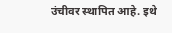उंचीवर स्थापित आहे. इथे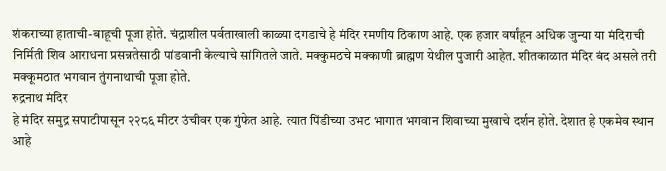शंकराच्या हाताची-बाहूची पूजा होते. चंद्राशील पर्वताखाली काळ्या दगडाचे हे मंदिर रमणीय ठिकाण आहे. एक हजार वर्षांहून अधिक जुन्या या मंदिराची निर्मिती शिव आराधना प्रसन्नतेसाठी पांडवानी केल्याचे सांगितले जाते. मक्कुमठचे मक्काणी ब्राह्मण येथील पुजारी आहेत. शीतकाळात मंदिर बंद असले तरी मक्कूमठात भगवान तुंगनाथाची पूजा होते.
रुद्रनाथ मंदिर
हे मंदिर समुद्र सपाटीपासून २२८६ मीटर उंचीवर एक गुंफेत आहे. त्यात पिंडीच्या उभट भागात भगवान शिवाच्या मुखाचे दर्शन होते. देशात हे एकमेव स्थान आहे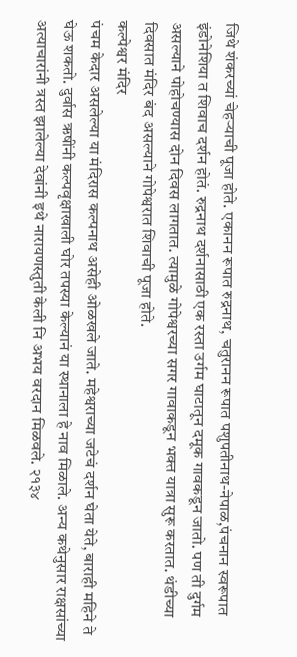जिथे शंकरच्यां चेहऱ्याची पूजा होते. एकानन रूपात रुद्रनाथ, चतुरानन रूपात पशुपतीनाथ-नेपाळ,पंचनान स्वरूपात इंडोनेशिया त शिवाच दर्शन होतं. रुद्रनाथ दर्शनासाठी एक रस्ता उर्गम घाटातून दमूक गावकडून जातो. पण ती दुर्गम असल्याने पोहोचण्यास दोन दिवस लागतात. त्यामुळे गोपेश्वरच्या सगर गावाकडून भक्त यात्रा सुरू करतात. थंडीच्या दिवसात मंदिर बंद असल्याने गोपेश्वरात शिवाची पूजा होते.
कल्पेश्वर मंदिर
पंचम केदार असलेल्या या मंदिरास कल्पनाथ असेही ओळखले जाते. महेश्वराच्या जटेचं दर्शन घेता येते, बाराही महिने ते घेऊ शकतो. दुर्वास ऋषींनी कल्पवृक्षाखाली घोर तपस्या केल्यानं या स्थानाला हे नाव मिळाले. अन्य कथेनुसार राक्षसांच्या अत्याचारांनी त्रस्त झालेल्या देवांनी इथे नारायणस्तुती केली नि अभय वरदान मिळवले. २१३४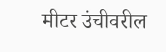मीटर उंचीवरील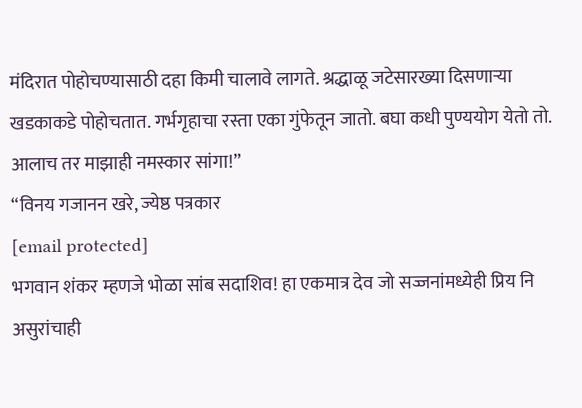मंदिरात पोहोचण्यासाठी दहा किमी चालावे लागते. श्रद्धाळू जटेसारख्या दिसणाऱ्या खडकाकडे पोहोचतात. गर्भगृहाचा रस्ता एका गुंफेतून जातो. बघा कधी पुण्ययोग येतो तो. आलाच तर माझाही नमस्कार सांगा!”
“विनय गजानन खरे, ज्येष्ठ पत्रकार
[email protected]
भगवान शंकर म्हणजे भोळा सांब सदाशिव! हा एकमात्र देव जो सज्जनांमध्येही प्रिय नि असुरांचाही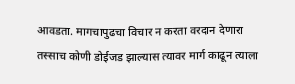आवडता. मागचापुढचा विचार न करता वरदान देणारा तस्साच कोणी डोईजड झाल्यास त्यावर मार्ग काढून त्याला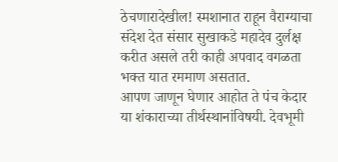ठेचणारादेखील! स्मशानात राहून वैराग्याचा संदेश देत संसार सुखाकडे महादेव दुर्लक्ष करीत असले तरी काही अपवाद वगळता भक्त यात रममाण असतात.
आपण जाणून घेणार आहोत ते पंच केदार या शंकाराच्या तीर्थस्थानांविषयी. देवभूमी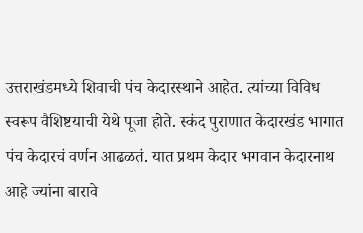उत्तराखंडमध्ये शिवाची पंच केदारस्थाने आहेत. त्यांच्या विविध स्वरूप वैशिष्टयाची येथे पूजा होते. स्कंद पुराणात केदारखंड भागात पंच केदारचं वर्णन आढळतं. यात प्रथम केदार भगवान केदारनाथ आहे ज्यांना बारावे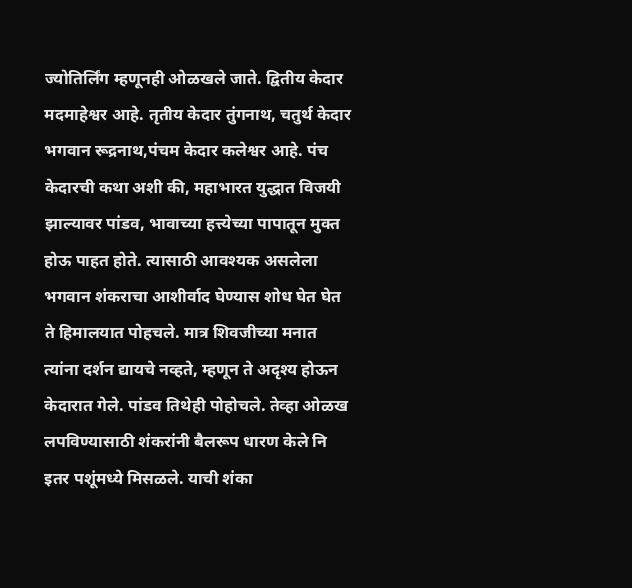ज्योतिर्लिंग म्हणूनही ओळखले जाते. द्वितीय केदार मदमाहेश्वर आहे. तृतीय केदार तुंगनाथ, चतुर्थ केदार भगवान रूद्रनाथ,पंचम केदार कलेश्वर आहे. पंच केदारची कथा अशी की, महाभारत युद्धात विजयी झाल्यावर पांडव, भावाच्या हत्त्येच्या पापातून मुक्त होऊ पाहत होते. त्यासाठी आवश्यक असलेला भगवान शंकराचा आशीर्वाद घेण्यास शोध घेत घेत ते हिमालयात पोहचले. मात्र शिवजीच्या मनात त्यांना दर्शन द्यायचे नव्हते, म्हणून ते अदृश्य होऊन केदारात गेले. पांडव तिथेही पोहोचले. तेव्हा ओळख लपविण्यासाठी शंकरांनी बैलरूप धारण केले नि इतर पशूंमध्ये मिसळले. याची शंका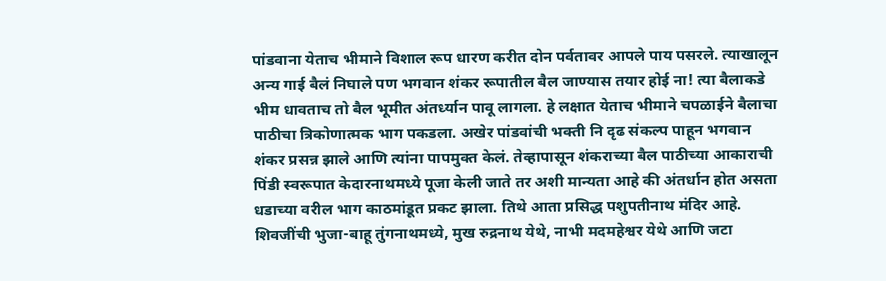पांडवाना येताच भीमाने विशाल रूप धारण करीत दोन पर्वतावर आपले पाय पसरले. त्याखालून अन्य गाई बैलं निघाले पण भगवान शंकर रूपातील बैल जाण्यास तयार होई ना! त्या बैलाकडे भीम धावताच तो बैल भूमीत अंतर्ध्यान पावू लागला. हे लक्षात येताच भीमाने चपळाईने बैलाचा पाठीचा त्रिकोणात्मक भाग पकडला. अखेर पांडवांची भक्ती नि दृढ संकल्प पाहून भगवान शंकर प्रसन्न झाले आणि त्यांना पापमुक्त केलं. तेव्हापासून शंकराच्या बैल पाठीच्या आकाराची पिंडी स्वरूपात केदारनाथमध्ये पूजा केली जाते तर अशी मान्यता आहे की अंतर्धान होत असता धडाच्या वरील भाग काठमांडूत प्रकट झाला. तिथे आता प्रसिद्ध पशुपतीनाथ मंदिर आहे. शिवजींची भुजा-बाहू तुंगनाथमध्ये, मुख रुद्रनाथ येथे, नाभी मदमहेश्वर येथे आणि जटा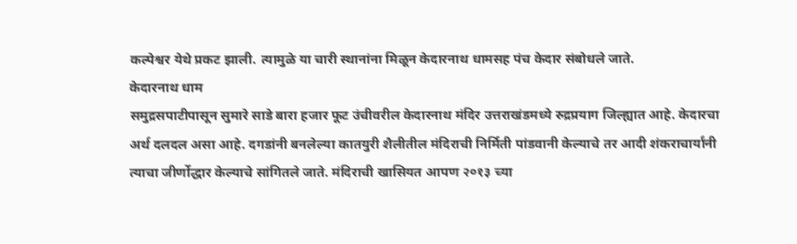कल्पेश्वर येथे प्रकट झाली. त्यामुळे या चारी स्थानांना मिळून केदारनाथ धामसह पंच केदार संबोधले जाते.
केदारनाथ धाम
समुद्रसपाटीपासून सुमारे साडे बारा हजार फूट उंचीवरील केदारनाथ मंदिर उत्तराखंडमध्ये रुद्रप्रयाग जिल्ह्यात आहे. केदारचा अर्थ दलदल असा आहे. दगडांनी बनलेल्या कातयुरी शैलीतील मंदिराची निर्मिती पांडवानी केल्याचे तर आदी शंकराचार्यांनी त्याचा जीर्णोद्धार केल्याचे सांगितले जाते. मंदिराची खासियत आपण २०१३ च्या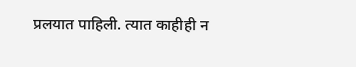प्रलयात पाहिली. त्यात काहीही न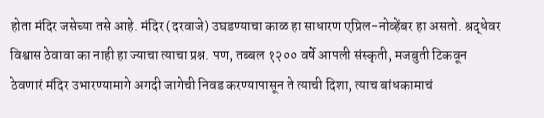होता मंदिर जसेच्या तसे आहे. मंदिर (दरवाजे) उघडण्याचा काळ हा साधारण एप्रिल-नोव्हेंबर हा असतो. श्रद्धेवर विश्वास ठेवावा का नाही हा ज्याचा त्याचा प्रश्न. पण, तब्बल १२०० वर्षे आपली संस्कृती, मजबुती टिकवून ठेवणारं मंदिर उभारण्यामागे अगदी जागेची निवड करण्यापासून ते त्याची दिशा, त्याच बांधकामाचं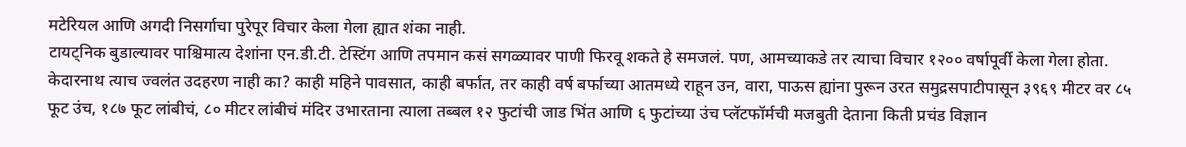मटेरियल आणि अगदी निसर्गाचा पुरेपूर विचार केला गेला ह्यात शंका नाही.
टायट्निक बुडाल्यावर पाश्चिमात्य देशांना एन.डी.टी. टेस्टिंग आणि तपमान कसं सगळ्यावर पाणी फिरवू शकते हे समजलं. पण, आमच्याकडे तर त्याचा विचार १२०० वर्षापूर्वी केला गेला होता. केदारनाथ त्याच ज्वलंत उदहरण नाही का? काही महिने पावसात, काही बर्फात, तर काही वर्ष बर्फाच्या आतमध्ये राहून उन, वारा, पाऊस ह्यांना पुरून उरत समुद्रसपाटीपासून ३९६९ मीटर वर ८५ फूट उंच, १८७ फूट लांबीचं, ८० मीटर लांबीचं मंदिर उभारताना त्याला तब्बल १२ फुटांची जाड भिंत आणि ६ फुटांच्या उंच प्लॅटफॉर्मची मजबुती देताना किती प्रचंड विज्ञान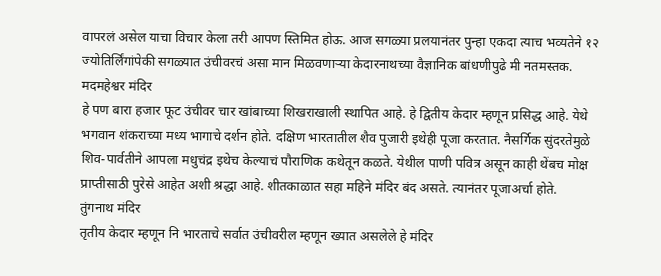वापरलं असेल याचा विचार केला तरी आपण स्तिमित होऊ. आज सगळ्या प्रलयानंतर पुन्हा एकदा त्याच भव्यतेने १२ ज्योतिर्लिंगांपेकी सगळ्यात उंचीवरचं असा मान मिळवणाऱ्या केदारनाथच्या वैज्ञानिक बांधणीपुढे मी नतमस्तक.
मदमहेश्वर मंदिर
हे पण बारा हजार फूट उंचीवर चार खांबाच्या शिखराखाली स्थापित आहे. हे द्वितीय केदार म्हणून प्रसिद्ध आहे. येथे भगवान शंकराच्या मध्य भागाचे दर्शन होते. दक्षिण भारतातील शैव पुजारी इथेही पूजा करतात. नैसर्गिक सुंदरतेमुळे शिव-पार्वतीने आपला मधुचंद्र इथेच केल्याचं पौराणिक कथेतून कळते. येथील पाणी पवित्र असून काही थेंबच मोक्ष प्राप्तीसाठी पुरेसे आहेत अशी श्रद्धा आहे. शीतकाळात सहा महिने मंदिर बंद असते. त्यानंतर पूजाअर्चा होते.
तुंगनाथ मंदिर
तृतीय केदार म्हणून नि भारताचे सर्वात उंचीवरील म्हणून ख्यात असलेले हे मंदिर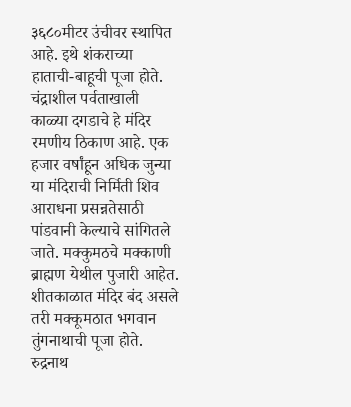३६८०मीटर उंचीवर स्थापित आहे. इथे शंकराच्या हाताची-बाहूची पूजा होते. चंद्राशील पर्वताखाली काळ्या दगडाचे हे मंदिर रमणीय ठिकाण आहे. एक हजार वर्षांहून अधिक जुन्या या मंदिराची निर्मिती शिव आराधना प्रसन्नतेसाठी पांडवानी केल्याचे सांगितले जाते. मक्कुमठचे मक्काणी ब्राह्मण येथील पुजारी आहेत. शीतकाळात मंदिर बंद असले तरी मक्कूमठात भगवान तुंगनाथाची पूजा होते.
रुद्रनाथ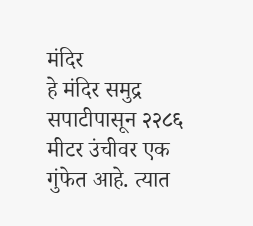मंदिर
हे मंदिर समुद्र सपाटीपासून २२८६ मीटर उंचीवर एक गुंफेत आहे. त्यात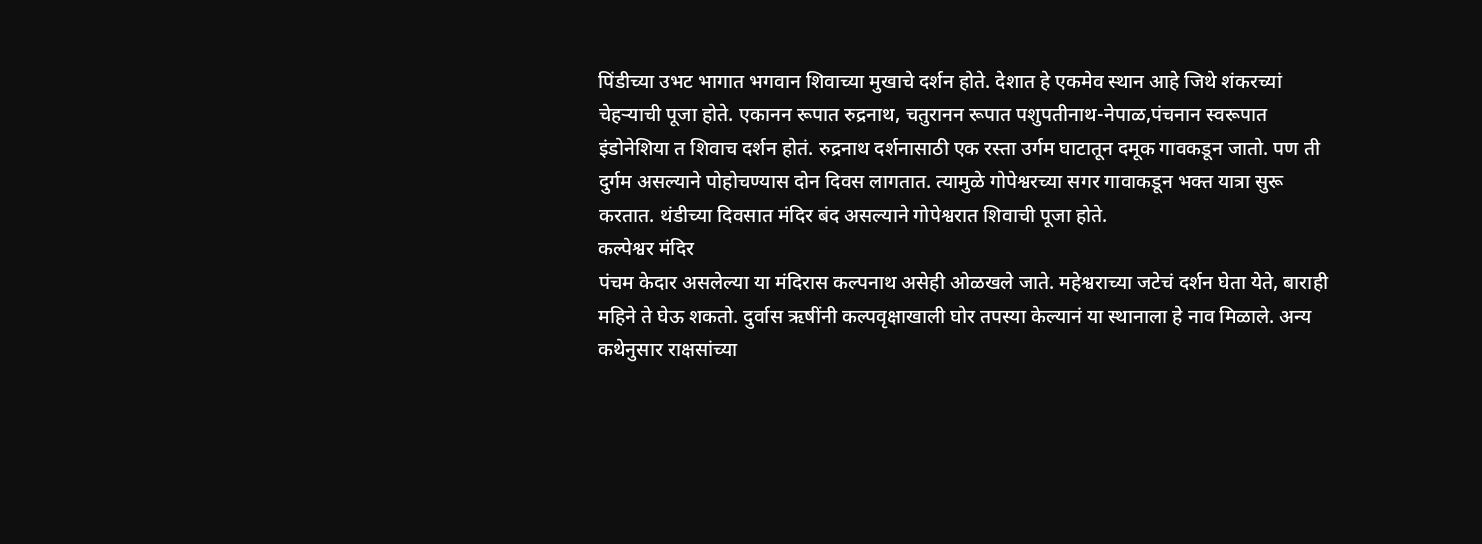पिंडीच्या उभट भागात भगवान शिवाच्या मुखाचे दर्शन होते. देशात हे एकमेव स्थान आहे जिथे शंकरच्यां चेहऱ्याची पूजा होते. एकानन रूपात रुद्रनाथ, चतुरानन रूपात पशुपतीनाथ-नेपाळ,पंचनान स्वरूपात इंडोनेशिया त शिवाच दर्शन होतं. रुद्रनाथ दर्शनासाठी एक रस्ता उर्गम घाटातून दमूक गावकडून जातो. पण ती दुर्गम असल्याने पोहोचण्यास दोन दिवस लागतात. त्यामुळे गोपेश्वरच्या सगर गावाकडून भक्त यात्रा सुरू करतात. थंडीच्या दिवसात मंदिर बंद असल्याने गोपेश्वरात शिवाची पूजा होते.
कल्पेश्वर मंदिर
पंचम केदार असलेल्या या मंदिरास कल्पनाथ असेही ओळखले जाते. महेश्वराच्या जटेचं दर्शन घेता येते, बाराही महिने ते घेऊ शकतो. दुर्वास ऋषींनी कल्पवृक्षाखाली घोर तपस्या केल्यानं या स्थानाला हे नाव मिळाले. अन्य कथेनुसार राक्षसांच्या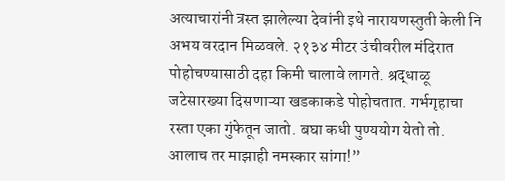अत्याचारांनी त्रस्त झालेल्या देवांनी इथे नारायणस्तुती केली नि अभय वरदान मिळवले. २१३४ मीटर उंचीवरील मंदिरात पोहोचण्यासाठी दहा किमी चालावे लागते. श्रद्धाळू जटेसारख्या दिसणाऱ्या खडकाकडे पोहोचतात. गर्भगृहाचा रस्ता एका गुंफेतून जातो. बघा कधी पुण्ययोग येतो तो. आलाच तर माझाही नमस्कार सांगा!”